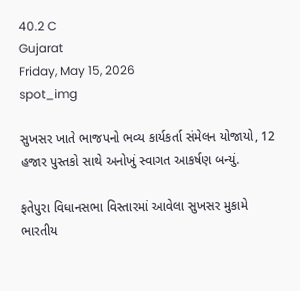40.2 C
Gujarat
Friday, May 15, 2026
spot_img

સુખસર ખાતે ભાજપનો ભવ્ય કાર્યકર્તા સંમેલન યોજાયો, 12 હજાર પુસ્તકો સાથે અનોખું સ્વાગત આકર્ષણ બન્યું.

ફતેપુરા વિધાનસભા વિસ્તારમાં આવેલા સુખસર મુકામે ભારતીય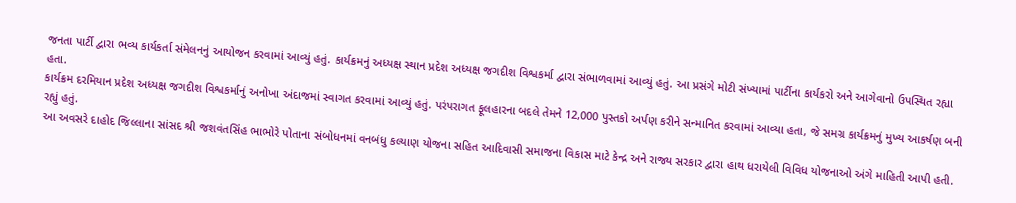જનતા પાર્ટી દ્વારા ભવ્ય કાર્યકર્તા સંમેલનનું આયોજન કરવામાં આવ્યું હતું. કાર્યક્રમનું અધ્યક્ષ સ્થાન પ્રદેશ અધ્યક્ષ જગદીશ વિશ્વકર્મા દ્વારા સંભાળવામાં આવ્યું હતું. આ પ્રસંગે મોટી સંખ્યામાં પાર્ટીના કાર્યકરો અને આગેવાનો ઉપસ્થિત રહ્યા હતા.
કાર્યક્રમ દરમિયાન પ્રદેશ અધ્યક્ષ જગદીશ વિશ્વકર્માનું અનોખા અંદાજમાં સ્વાગત કરવામાં આવ્યું હતું. પરંપરાગત ફૂલહારના બદલે તેમને 12,000 પુસ્તકો અર્પણ કરીને સન્માનિત કરવામાં આવ્યા હતા, જે સમગ્ર કાર્યક્રમનું મુખ્ય આકર્ષણ બની રહ્યું હતું.
આ અવસરે દાહોદ જિલ્લાના સાંસદ શ્રી જશવંતસિંહ ભાભોરે પોતાના સંબોધનમાં વનબંધુ કલ્યાણ યોજના સહિત આદિવાસી સમાજના વિકાસ માટે કેન્દ્ર અને રાજ્ય સરકાર દ્વારા હાથ ધરાયેલી વિવિધ યોજનાઓ અંગે માહિતી આપી હતી.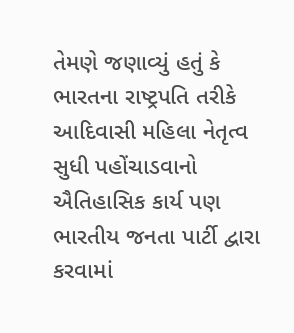તેમણે જણાવ્યું હતું કે ભારતના રાષ્ટ્રપતિ તરીકે આદિવાસી મહિલા નેતૃત્વ સુધી પહોંચાડવાનો ઐતિહાસિક કાર્ય પણ ભારતીય જનતા પાર્ટી દ્વારા કરવામાં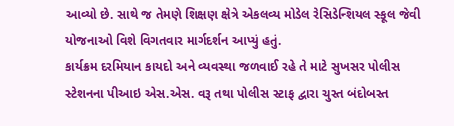આવ્યો છે. સાથે જ તેમણે શિક્ષણ ક્ષેત્રે એકલવ્ય મોડેલ રેસિડેન્શિયલ સ્કૂલ જેવી યોજનાઓ વિશે વિગતવાર માર્ગદર્શન આપ્યું હતું.
કાર્યક્રમ દરમિયાન કાયદો અને વ્યવસ્થા જળવાઈ રહે તે માટે સુખસર પોલીસ સ્ટેશનના પીઆઇ એસ.એસ. વરૂ તથા પોલીસ સ્ટાફ દ્વારા ચુસ્ત બંદોબસ્ત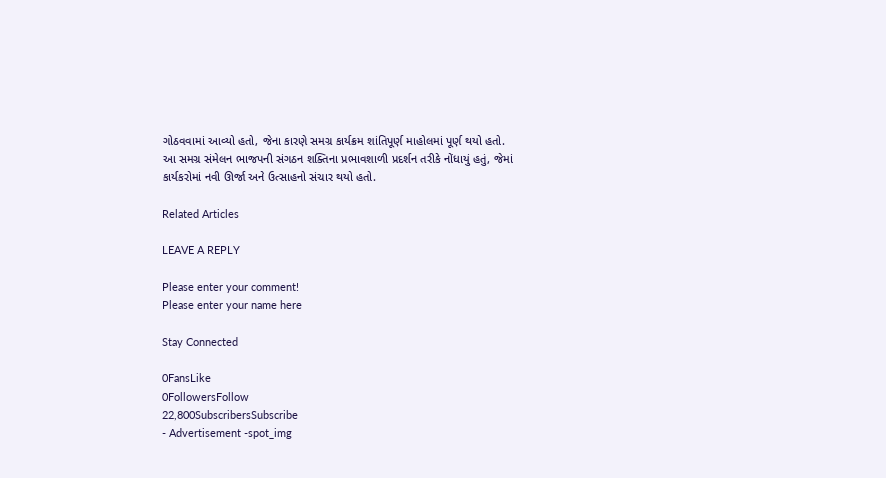ગોઠવવામાં આવ્યો હતો, જેના કારણે સમગ્ર કાર્યક્રમ શાંતિપૂર્ણ માહોલમાં પૂર્ણ થયો હતો.
આ સમગ્ર સંમેલન ભાજપની સંગઠન શક્તિના પ્રભાવશાળી પ્રદર્શન તરીકે નોંધાયું હતું, જેમાં કાર્યકરોમાં નવી ઊર્જા અને ઉત્સાહનો સંચાર થયો હતો.

Related Articles

LEAVE A REPLY

Please enter your comment!
Please enter your name here

Stay Connected

0FansLike
0FollowersFollow
22,800SubscribersSubscribe
- Advertisement -spot_img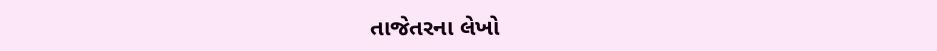તાજેતરના લેખો